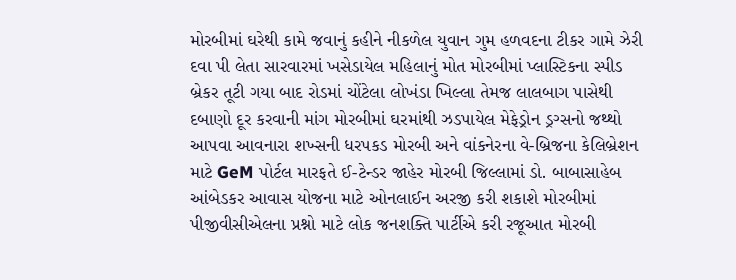મોરબીમાં ઘરેથી કામે જવાનું કહીને નીકળેલ યુવાન ગુમ હળવદના ટીકર ગામે ઝેરી દવા પી લેતા સારવારમાં ખસેડાયેલ મહિલાનું મોત મોરબીમાં પ્લાસ્ટિકના સ્પીડ બ્રેકર તૂટી ગયા બાદ રોડમાં ચોંટેલા લોખંડા ખિલ્લા તેમજ લાલબાગ પાસેથી દબાણો દૂર કરવાની માંગ મોરબીમાં ઘરમાંથી ઝડપાયેલ મેફેડ્રોન ડ્રગ્સનો જથ્થો આપવા આવનારા શખ્સની ધરપકડ મોરબી અને વાંકનેરના વે-બ્રિજના કેલિબ્રેશન માટે GeM પોર્ટલ મારફતે ઈ-ટેન્ડર જાહેર મોરબી જિલ્લામાં ડો. બાબાસાહેબ આંબેડકર આવાસ યોજના માટે ઓનલાઈન અરજી કરી શકાશે મોરબીમાં પીજીવીસીએલના પ્રશ્નો માટે લોક જનશક્તિ પાર્ટીએ કરી રજૂઆત મોરબી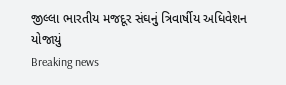જીલ્લા ભારતીય મજદૂર સંઘનું ત્રિવાર્ષીય અધિવેશન યોજાયું
Breaking news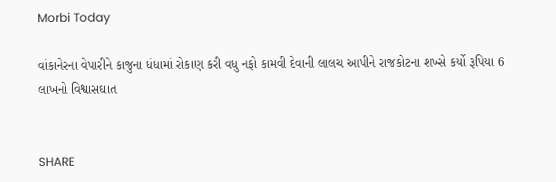Morbi Today

વાંકાનેરના વેપારીને કાજુના ધંધામાં રોકાણ કરી વધુ નફો કામવી દેવાની લાલચ આપીને રાજકોટના શખ્સે કર્યો રૂપિયા 6 લાખનો વિશ્વાસઘાત


SHARE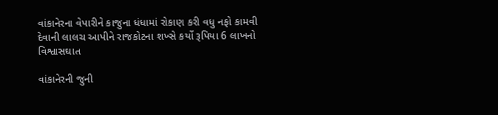વાંકાનેરના વેપારીને કાજુના ધંધામાં રોકાણ કરી વધુ નફો કામવી દેવાની લાલચ આપીને રાજકોટના શખ્સે કર્યો રૂપિયા 6 લાખનો વિશ્વાસઘાત

વાંકાનેરની જુની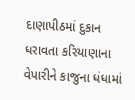દાણાપીઠમાં દુકાન ધરાવતા કરિયાણાના વેપારીને કાજુના ધંધામાં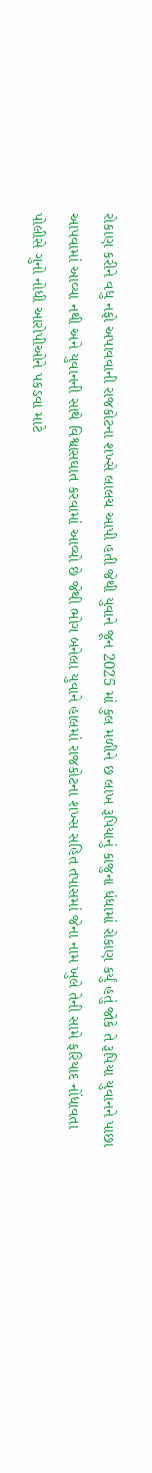રોકાણ કરીને વધુ નફો અપાવવાની રાજકોટના શખ્સે લાલચ આપી હતી જેથી યુવાને જૂન 2025 માં કુલ મળીને છ લાખ રૂપિયાનું કાજુના ધંધામાં રોકાણ કર્યું હતું જોકે તે રૂપિયા યુવાનને પાછા આપવામાં આવ્યા નથી અને યુવાનની સાથે વિશ્વાસઘાત કરવામાં આવ્યો છે જેથી ભોગ બનેલા યુવાને હાલમાં રાજકોટના શખ્સ સહિત તપાસમાં જેના નામ ખુલે તેની સામે ફરિયાદ નોંધાવતા પોલીસે ગુનો નોધી આરોપીઓને પકડવા માટે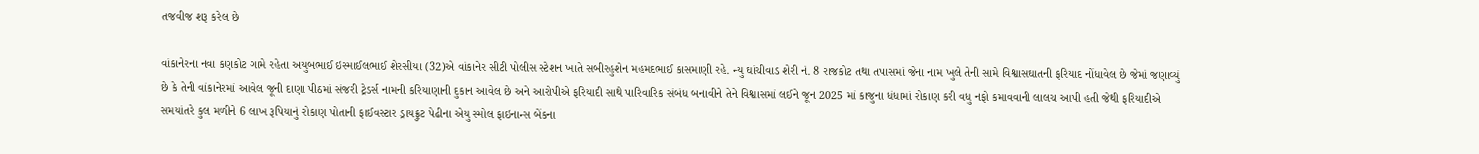તજવીજ શરૂ કરેલ છે

વાંકાનેરના નવા કણકોટ ગામે રહેતા અયુબભાઈ ઇસ્માઈલભાઈ શેરસીયા (32)એ વાંકાનેર સીટી પોલીસ સ્ટેશન ખાતે સબીરહુશેન મહમદભાઈ કાસમાણી રહે. ન્યુ ઘાંચીવાડ શેરી નં. 8 રાજકોટ તથા તપાસમાં જેના નામ ખુલે તેની સામે વિશ્વાસઘાતની ફરિયાદ નોંધાવેલ છે જેમાં જણાવ્યું છે કે તેની વાંકાનેરમાં આવેલ જૂની દાણા પીઠમાં સંજરી ટ્રેડર્સ નામની કરિયાણાની દુકાન આવેલ છે અને આરોપીએ ફરિયાદી સાથે પારિવારિક સંબંધ બનાવીને તેને વિશ્વાસમાં લઈને જૂન 2025 માં કાજુના ધંધામાં રોકાણ કરી વધુ નફો કમાવવાની લાલચ આપી હતી જેથી ફરિયાદીએ સમયાંતરે કુલ મળીને 6 લાખ રૂપિયાનું રોકાણ પોતાની ફાઈવસ્ટાર ડ્રાયફ્રુટ પેઢીના એયુ સ્મોલ ફાઇનાન્સ બેંકના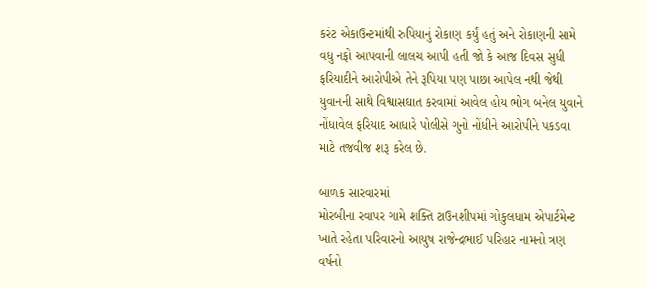કરંટ એકાઉન્ટમાંથી રુપિયાનું રોકાણ કર્યું હતું અને રોકાણની સામે વધુ નફો આપવાની લાલચ આપી હતી જો કે આજ દિવસ સુધી ફરિયાદીને આરોપીએ તેને રૂપિયા પણ પાછા આપેલ નથી જેથી યુવાનની સાથે વિશ્વાસઘાત કરવામાં આવેલ હોય ભોગ બનેલ યુવાને નોંધાવેલ ફરિયાદ આધારે પોલીસે ગુનો નોંધીને આરોપીને પકડવા માટે તજવીજ શરૂ કરેલ છે.

બાળક સારવારમાં
મોરબીના રવાપર ગામે શક્તિ ટાઉનશીપમાં ગોકુલધામ એપાર્ટમેન્ટ ખાતે રહેતા પરિવારનો આયુષ રાજેન્દ્રભાઈ પરિહાર નામનો ત્રણ વર્ષનો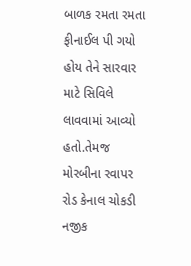બાળક રમતા રમતા ફીનાઈલ પી ગયો હોય તેને સારવાર માટે સિવિલે લાવવામાં આવ્યો હતો.તેમજ મોરબીના રવાપર રોડ કેનાલ ચોકડી નજીક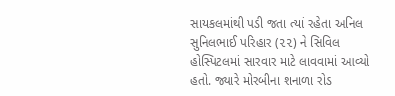સાયકલમાંથી પડી જતા ત્યાં રહેતા અનિલ સુનિલભાઈ પરિહાર (૨૨) ને સિવિલ હોસ્પિટલમાં સારવાર માટે લાવવામાં આવ્યો હતો. જ્યારે મોરબીના શનાળા રોડ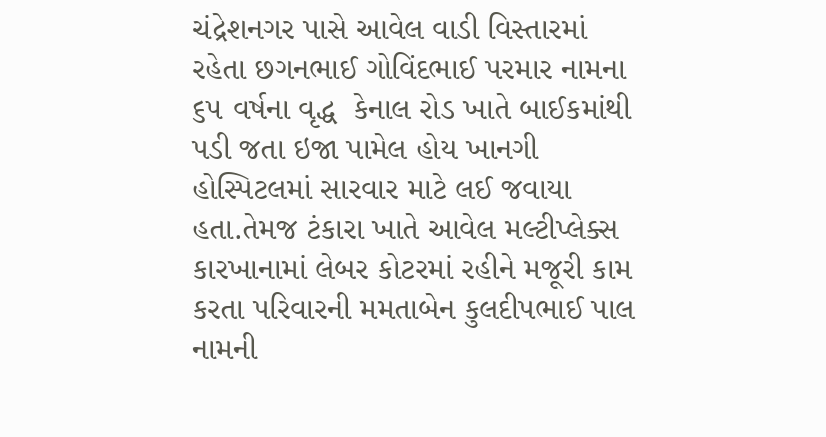ચંદ્રેશનગર પાસે આવેલ વાડી વિસ્તારમાં રહેતા છગનભાઈ ગોવિંદભાઈ પરમાર નામના ૬૫ વર્ષના વૃદ્ધ  કેનાલ રોડ ખાતે બાઈકમાંથી પડી જતા ઇજા પામેલ હોય ખાનગી હોસ્પિટલમાં સારવાર માટે લઈ જવાયા હતા.તેમજ ટંકારા ખાતે આવેલ મલ્ટીપ્લેક્સ કારખાનામાં લેબર કોટરમાં રહીને મજૂરી કામ કરતા પરિવારની મમતાબેન કુલદીપભાઈ પાલ નામની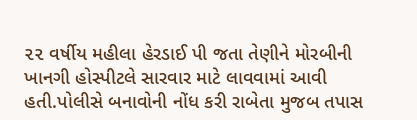૨૨ વર્ષીય મહીલા હેરડાઈ પી જતા તેણીને મોરબીની ખાનગી હોસ્પીટલે સારવાર માટે લાવવામાં આવી હતી.પોલીસે બનાવોની નોંધ કરી રાબેતા મુજબ તપાસ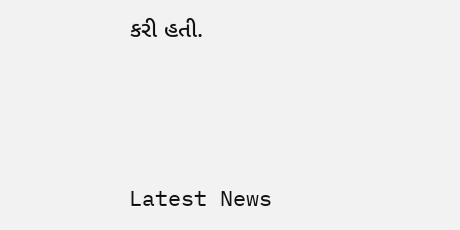કરી હતી.






Latest News